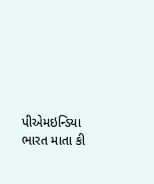પીએમઇન્ડિયા
ભારત માતા કી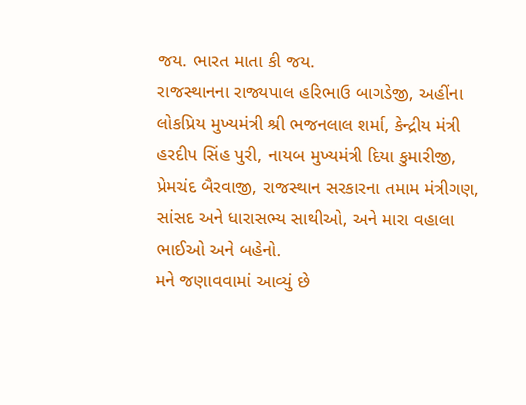જય. ભારત માતા કી જય.
રાજસ્થાનના રાજ્યપાલ હરિભાઉ બાગડેજી, અહીંના લોકપ્રિય મુખ્યમંત્રી શ્રી ભજનલાલ શર્મા, કેન્દ્રીય મંત્રી હરદીપ સિંહ પુરી, નાયબ મુખ્યમંત્રી દિયા કુમારીજી, પ્રેમચંદ બૈરવાજી, રાજસ્થાન સરકારના તમામ મંત્રીગણ, સાંસદ અને ધારાસભ્ય સાથીઓ, અને મારા વહાલા ભાઈઓ અને બહેનો.
મને જણાવવામાં આવ્યું છે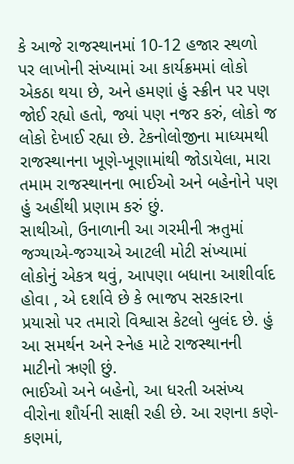કે આજે રાજસ્થાનમાં 10-12 હજાર સ્થળો પર લાખોની સંખ્યામાં આ કાર્યક્રમમાં લોકો એકઠા થયા છે, અને હમણાં હું સ્ક્રીન પર પણ જોઈ રહ્યો હતો, જ્યાં પણ નજર કરું, લોકો જ લોકો દેખાઈ રહ્યા છે. ટેકનોલોજીના માધ્યમથી રાજસ્થાનના ખૂણે-ખૂણામાંથી જોડાયેલા, મારા તમામ રાજસ્થાનના ભાઈઓ અને બહેનોને પણ હું અહીંથી પ્રણામ કરું છું.
સાથીઓ, ઉનાળાની આ ગરમીની ઋતુમાં જગ્યાએ-જગ્યાએ આટલી મોટી સંખ્યામાં લોકોનું એકત્ર થવું, આપણા બધાના આશીર્વાદ હોવા , એ દર્શાવે છે કે ભાજપ સરકારના પ્રયાસો પર તમારો વિશ્વાસ કેટલો બુલંદ છે. હું આ સમર્થન અને સ્નેહ માટે રાજસ્થાનની માટીનો ઋણી છું.
ભાઈઓ અને બહેનો, આ ધરતી અસંખ્ય વીરોના શૌર્યની સાક્ષી રહી છે. આ રણના કણે-કણમાં,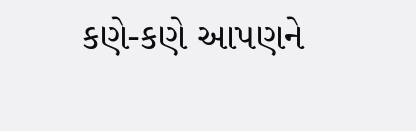કણે-કણે આપણને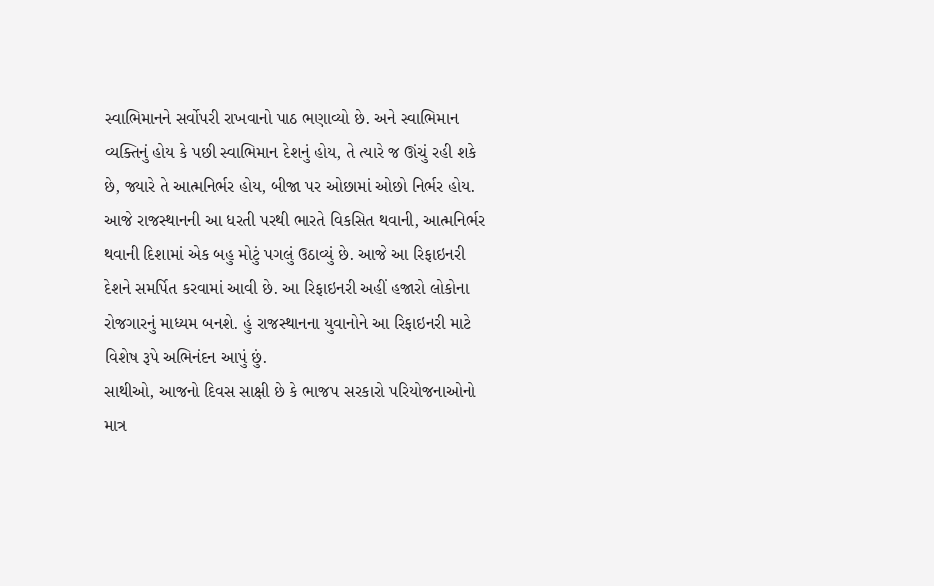સ્વાભિમાનને સર્વોપરી રાખવાનો પાઠ ભણાવ્યો છે. અને સ્વાભિમાન વ્યક્તિનું હોય કે પછી સ્વાભિમાન દેશનું હોય, તે ત્યારે જ ઊંચું રહી શકે છે, જ્યારે તે આત્મનિર્ભર હોય, બીજા પર ઓછામાં ઓછો નિર્ભર હોય. આજે રાજસ્થાનની આ ધરતી પરથી ભારતે વિકસિત થવાની, આત્મનિર્ભર થવાની દિશામાં એક બહુ મોટું પગલું ઉઠાવ્યું છે. આજે આ રિફાઇનરી દેશને સમર્પિત કરવામાં આવી છે. આ રિફાઇનરી અહીં હજારો લોકોના રોજગારનું માધ્યમ બનશે. હું રાજસ્થાનના યુવાનોને આ રિફાઇનરી માટે વિશેષ રૂપે અભિનંદન આપું છું.
સાથીઓ, આજનો દિવસ સાક્ષી છે કે ભાજપ સરકારો પરિયોજનાઓનો માત્ર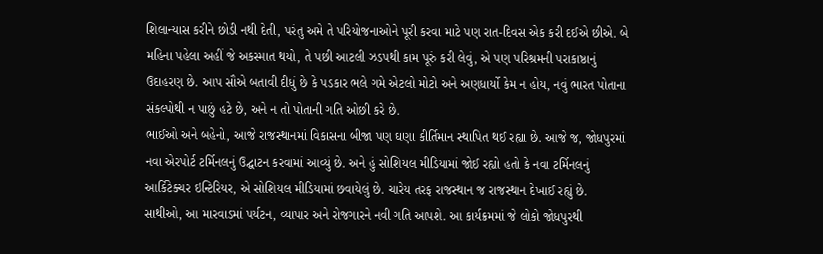શિલાન્યાસ કરીને છોડી નથી દેતી, પરંતુ અમે તે પરિયોજનાઓને પૂરી કરવા માટે પણ રાત-દિવસ એક કરી દઈએ છીએ. બે મહિના પહેલા અહીં જે અકસ્માત થયો, તે પછી આટલી ઝડપથી કામ પૂરું કરી લેવું, એ પણ પરિશ્રમની પરાકાષ્ઠાનું ઉદાહરણ છે. આપ સૌએ બતાવી દીધું છે કે પડકાર ભલે ગમે એટલો મોટો અને અણધાર્યો કેમ ન હોય, નવું ભારત પોતાના સંકલ્પોથી ન પાછું હટે છે, અને ન તો પોતાની ગતિ ઓછી કરે છે.
ભાઈઓ અને બહેનો, આજે રાજસ્થાનમાં વિકાસના બીજા પણ ઘણા કીર્તિમાન સ્થાપિત થઈ રહ્યા છે. આજે જ, જોધપુરમાં નવા એરપોર્ટ ટર્મિનલનું ઉદ્ઘાટન કરવામાં આવ્યું છે. અને હું સોશિયલ મીડિયામાં જોઈ રહ્યો હતો કે નવા ટર્મિનલનું આર્કિટેક્ચર ઇન્ટિરિયર, એ સોશિયલ મીડિયામાં છવાયેલું છે. ચારેય તરફ રાજસ્થાન જ રાજસ્થાન દેખાઈ રહ્યું છે.
સાથીઓ, આ મારવાડમાં પર્યટન, વ્યાપાર અને રોજગારને નવી ગતિ આપશે. આ કાર્યક્રમમાં જે લોકો જોધપુરથી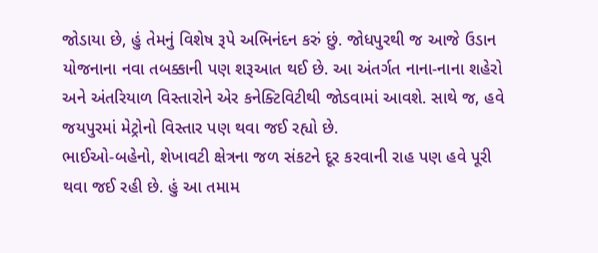જોડાયા છે, હું તેમનું વિશેષ રૂપે અભિનંદન કરું છું. જોધપુરથી જ આજે ઉડાન યોજનાના નવા તબક્કાની પણ શરૂઆત થઈ છે. આ અંતર્ગત નાના-નાના શહેરો અને અંતરિયાળ વિસ્તારોને એર કનેક્ટિવિટીથી જોડવામાં આવશે. સાથે જ, હવે જયપુરમાં મેટ્રોનો વિસ્તાર પણ થવા જઈ રહ્યો છે.
ભાઈઓ-બહેનો, શેખાવટી ક્ષેત્રના જળ સંકટને દૂર કરવાની રાહ પણ હવે પૂરી થવા જઈ રહી છે. હું આ તમામ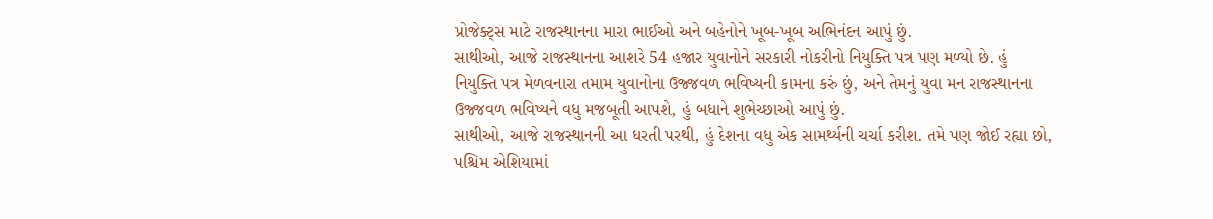પ્રોજેક્ટ્સ માટે રાજસ્થાનના મારા ભાઈઓ અને બહેનોને ખૂબ-ખૂબ અભિનંદન આપું છું.
સાથીઓ, આજે રાજસ્થાનના આશરે 54 હજાર યુવાનોને સરકારી નોકરીનો નિયુક્તિ પત્ર પણ મળ્યો છે. હું નિયુક્તિ પત્ર મેળવનારા તમામ યુવાનોના ઉજ્જવળ ભવિષ્યની કામના કરું છું, અને તેમનું યુવા મન રાજસ્થાનના ઉજ્જવળ ભવિષ્યને વધુ મજબૂતી આપશે, હું બધાને શુભેચ્છાઓ આપું છું.
સાથીઓ, આજે રાજસ્થાનની આ ધરતી પરથી, હું દેશના વધુ એક સામર્થ્યની ચર્ચા કરીશ. તમે પણ જોઈ રહ્યા છો, પશ્ચિમ એશિયામાં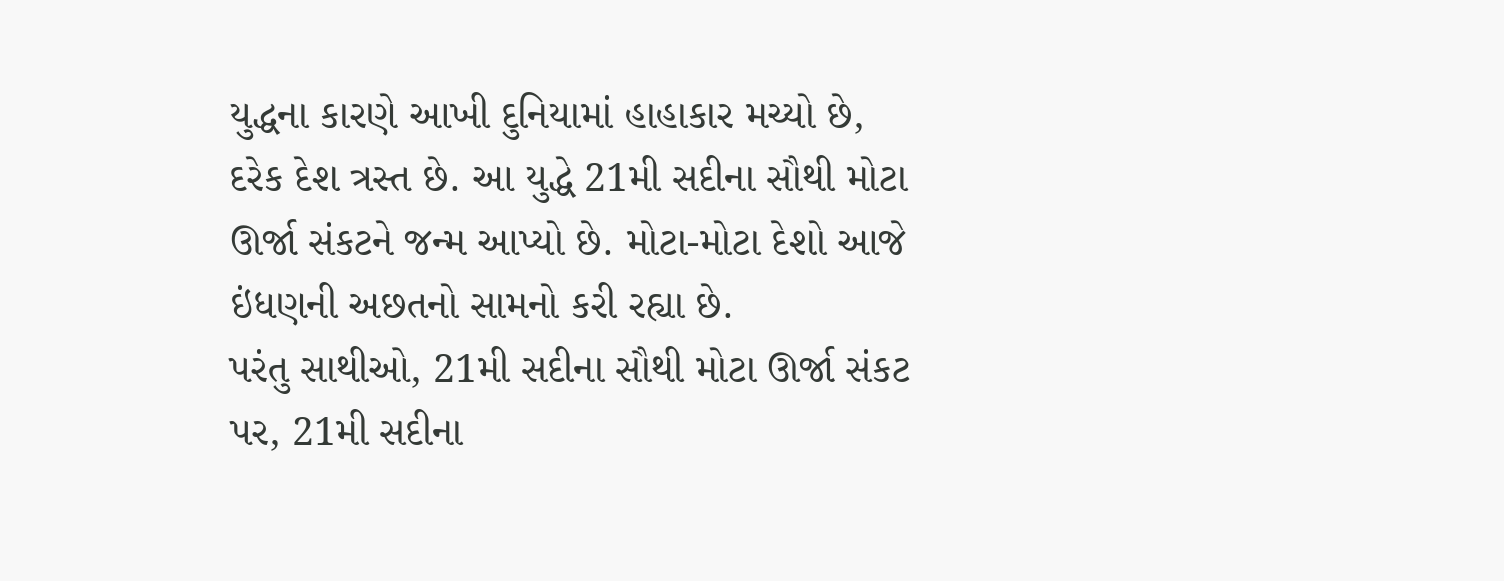યુદ્ધના કારણે આખી દુનિયામાં હાહાકાર મચ્યો છે, દરેક દેશ ત્રસ્ત છે. આ યુદ્ધે 21મી સદીના સૌથી મોટા ઊર્જા સંકટને જન્મ આપ્યો છે. મોટા-મોટા દેશો આજે ઇંધણની અછતનો સામનો કરી રહ્યા છે.
પરંતુ સાથીઓ, 21મી સદીના સૌથી મોટા ઊર્જા સંકટ પર, 21મી સદીના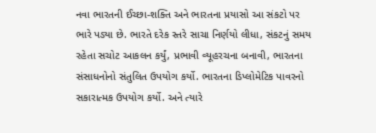નવા ભારતની ઈચ્છા-શક્તિ અને ભારતના પ્રયાસો આ સંકટો પર ભારે પડ્યા છે. ભારતે દરેક સ્તરે સાચા નિર્ણયો લીધા, સંકટનું સમય રહેતા સચોટ આકલન કર્યું, પ્રભાવી વ્યૂહરચના બનાવી, ભારતના સંસાધનોનો સંતુલિત ઉપયોગ કર્યો. ભારતના ડિપ્લોમેટિક પાવરનો સકારાત્મક ઉપયોગ કર્યો. અને ત્યારે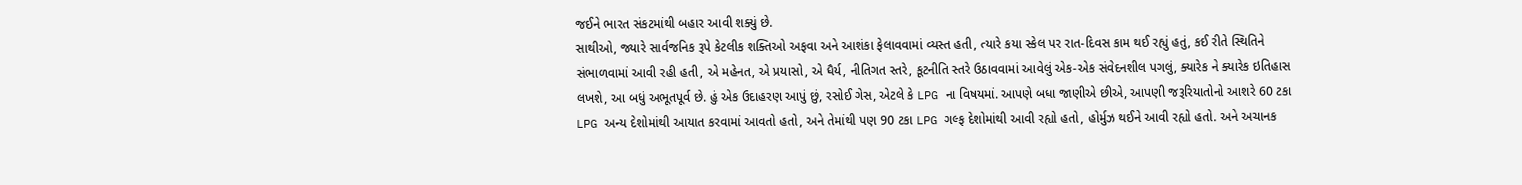જઈને ભારત સંકટમાંથી બહાર આવી શક્યું છે.
સાથીઓ, જ્યારે સાર્વજનિક રૂપે કેટલીક શક્તિઓ અફવા અને આશંકા ફેલાવવામાં વ્યસ્ત હતી, ત્યારે કયા સ્કેલ પર રાત-દિવસ કામ થઈ રહ્યું હતું, કઈ રીતે સ્થિતિને સંભાળવામાં આવી રહી હતી, એ મહેનત, એ પ્રયાસો, એ ધૈર્ય, નીતિગત સ્તરે, કૂટનીતિ સ્તરે ઉઠાવવામાં આવેલું એક-એક સંવેદનશીલ પગલું, ક્યારેક ને ક્યારેક ઇતિહાસ લખશે, આ બધું અભૂતપૂર્વ છે. હું એક ઉદાહરણ આપું છું, રસોઈ ગેસ, એટલે કે LPG ના વિષયમાં. આપણે બધા જાણીએ છીએ, આપણી જરૂરિયાતોનો આશરે 60 ટકા LPG અન્ય દેશોમાંથી આયાત કરવામાં આવતો હતો, અને તેમાંથી પણ 90 ટકા LPG ગલ્ફ દેશોમાંથી આવી રહ્યો હતો, હોર્મુઝ થઈને આવી રહ્યો હતો. અને અચાનક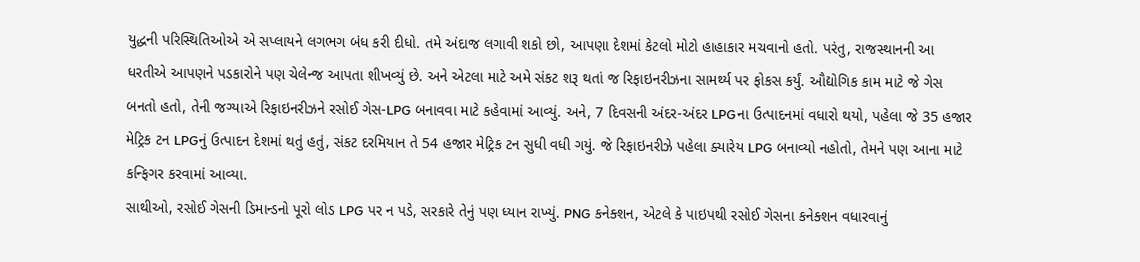યુદ્ધની પરિસ્થિતિઓએ એ સપ્લાયને લગભગ બંધ કરી દીધો. તમે અંદાજ લગાવી શકો છો, આપણા દેશમાં કેટલો મોટો હાહાકાર મચવાનો હતો. પરંતુ, રાજસ્થાનની આ ધરતીએ આપણને પડકારોને પણ ચેલેન્જ આપતા શીખવ્યું છે. અને એટલા માટે અમે સંકટ શરૂ થતાં જ રિફાઇનરીઝના સામર્થ્ય પર ફોકસ કર્યું. ઔદ્યોગિક કામ માટે જે ગેસ બનતો હતો, તેની જગ્યાએ રિફાઇનરીઝને રસોઈ ગેસ-LPG બનાવવા માટે કહેવામાં આવ્યું. અને, 7 દિવસની અંદર-અંદર LPGના ઉત્પાદનમાં વધારો થયો, પહેલા જે 35 હજાર મેટ્રિક ટન LPGનું ઉત્પાદન દેશમાં થતું હતું, સંકટ દરમિયાન તે 54 હજાર મેટ્રિક ટન સુધી વધી ગયું. જે રિફાઇનરીઝે પહેલા ક્યારેય LPG બનાવ્યો નહોતો, તેમને પણ આના માટે કન્ફિગર કરવામાં આવ્યા.
સાથીઓ, રસોઈ ગેસની ડિમાન્ડનો પૂરો લોડ LPG પર ન પડે, સરકારે તેનું પણ ધ્યાન રાખ્યું. PNG કનેક્શન, એટલે કે પાઇપથી રસોઈ ગેસના કનેક્શન વધારવાનું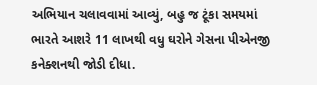અભિયાન ચલાવવામાં આવ્યું, બહુ જ ટૂંકા સમયમાં ભારતે આશરે 11 લાખથી વધુ ઘરોને ગેસના પીએનજી કનેક્શનથી જોડી દીધા.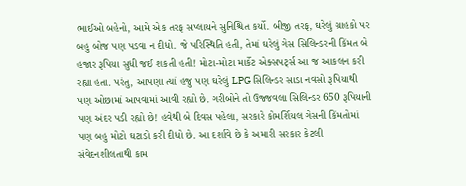ભાઈઓ બહેનો, આમે એક તરફ સપ્લાયને સુનિશ્ચિત કર્યો. બીજી તરફ, ઘરેલું ગ્રાહકો પર બહુ બોજ પણ પડવા ન દીધો. જે પરિસ્થિતિ હતી, તેમાં ઘરેલું ગેસ સિલિન્ડરની કિંમત બે હજાર રૂપિયા સુધી જઈ શકતી હતી! મોટા-મોટા માર્કેટ એક્સપર્ટ્સ આ જ આકલન કરી રહ્યા હતા. પરંતુ, આપણા ત્યાં હજુ પણ ઘરેલું LPG સિલિન્ડર સાડા નવસો રૂપિયાથી પણ ઓછામાં આપવામાં આવી રહ્યો છે. ગરીબોને તો ઉજ્જવલા સિલિન્ડર 650 રૂપિયાની પણ અંદર પડી રહ્યો છે! હવેથી બે દિવસ પહેલા, સરકારે કોમર્શિયલ ગેસની કિંમતોમાં પણ બહુ મોટો ઘટાડો કરી દીધો છે. આ દર્શાવે છે કે અમારી સરકાર કેટલી સંવેદનશીલતાથી કામ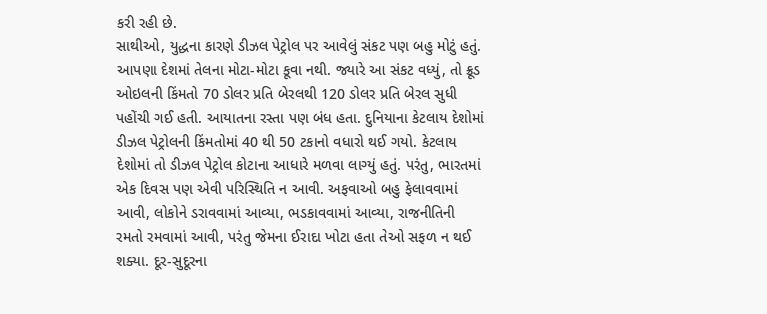કરી રહી છે.
સાથીઓ, યુદ્ધના કારણે ડીઝલ પેટ્રોલ પર આવેલું સંકટ પણ બહુ મોટું હતું. આપણા દેશમાં તેલના મોટા-મોટા કૂવા નથી. જ્યારે આ સંકટ વધ્યું, તો ક્રૂડ ઓઇલની કિંમતો 70 ડોલર પ્રતિ બેરલથી 120 ડોલર પ્રતિ બેરલ સુધી પહોંચી ગઈ હતી. આયાતના રસ્તા પણ બંધ હતા. દુનિયાના કેટલાય દેશોમાં ડીઝલ પેટ્રોલની કિંમતોમાં 40 થી 50 ટકાનો વધારો થઈ ગયો. કેટલાય દેશોમાં તો ડીઝલ પેટ્રોલ કોટાના આધારે મળવા લાગ્યું હતું. પરંતુ, ભારતમાં એક દિવસ પણ એવી પરિસ્થિતિ ન આવી. અફવાઓ બહુ ફેલાવવામાં આવી, લોકોને ડરાવવામાં આવ્યા, ભડકાવવામાં આવ્યા, રાજનીતિની રમતો રમવામાં આવી, પરંતુ જેમના ઈરાદા ખોટા હતા તેઓ સફળ ન થઈ શક્યા. દૂર-સુદૂરના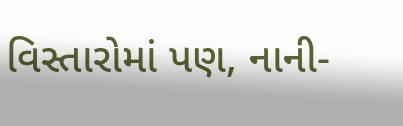વિસ્તારોમાં પણ, નાની-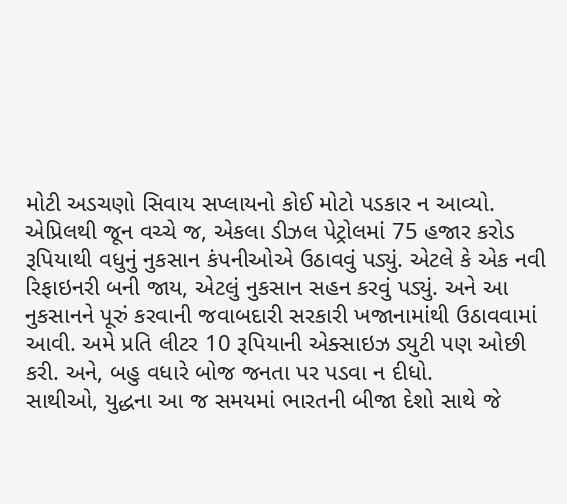મોટી અડચણો સિવાય સપ્લાયનો કોઈ મોટો પડકાર ન આવ્યો. એપ્રિલથી જૂન વચ્ચે જ, એકલા ડીઝલ પેટ્રોલમાં 75 હજાર કરોડ રૂપિયાથી વધુનું નુકસાન કંપનીઓએ ઉઠાવવું પડ્યું. એટલે કે એક નવી રિફાઇનરી બની જાય, એટલું નુકસાન સહન કરવું પડ્યું. અને આ નુકસાનને પૂરું કરવાની જવાબદારી સરકારી ખજાનામાંથી ઉઠાવવામાં આવી. અમે પ્રતિ લીટર 10 રૂપિયાની એક્સાઇઝ ડ્યુટી પણ ઓછી કરી. અને, બહુ વધારે બોજ જનતા પર પડવા ન દીધો.
સાથીઓ, યુદ્ધના આ જ સમયમાં ભારતની બીજા દેશો સાથે જે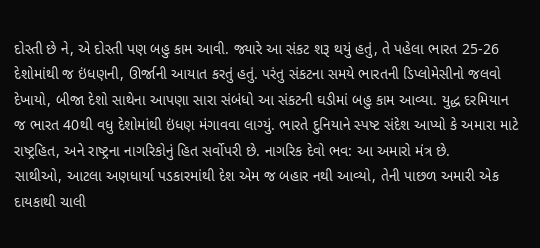દોસ્તી છે ને, એ દોસ્તી પણ બહુ કામ આવી. જ્યારે આ સંકટ શરૂ થયું હતું, તે પહેલા ભારત 25-26 દેશોમાંથી જ ઇંધણની, ઊર્જાની આયાત કરતું હતું. પરંતુ સંકટના સમયે ભારતની ડિપ્લોમેસીનો જલવો દેખાયો, બીજા દેશો સાથેના આપણા સારા સંબંધો આ સંકટની ઘડીમાં બહુ કામ આવ્યા. યુદ્ધ દરમિયાન જ ભારત 40થી વધુ દેશોમાંથી ઇંધણ મંગાવવા લાગ્યું. ભારતે દુનિયાને સ્પષ્ટ સંદેશ આપ્યો કે અમારા માટે રાષ્ટ્રહિત, અને રાષ્ટ્રના નાગરિકોનું હિત સર્વોપરી છે. નાગરિક દેવો ભવ: આ અમારો મંત્ર છે.
સાથીઓ, આટલા અણધાર્યા પડકારમાંથી દેશ એમ જ બહાર નથી આવ્યો, તેની પાછળ અમારી એક દાયકાથી ચાલી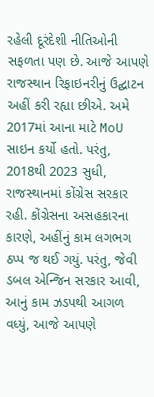રહેલી દૂરંદેશી નીતિઓની સફળતા પણ છે. આજે આપણે રાજસ્થાન રિફાઇનરીનું ઉદ્ઘાટન અહીં કરી રહ્યા છીએ. અમે 2017માં આના માટે MoU સાઇન કર્યો હતો. પરંતુ, 2018થી 2023 સુધી, રાજસ્થાનમાં કોંગ્રેસ સરકાર રહી. કોંગ્રેસના અસહકારના કારણે, અહીંનું કામ લગભગ ઠપ્પ જ થઈ ગયું. પરંતુ, જેવી ડબલ એન્જિન સરકાર આવી, આનું કામ ઝડપથી આગળ વધ્યું, આજે આપણે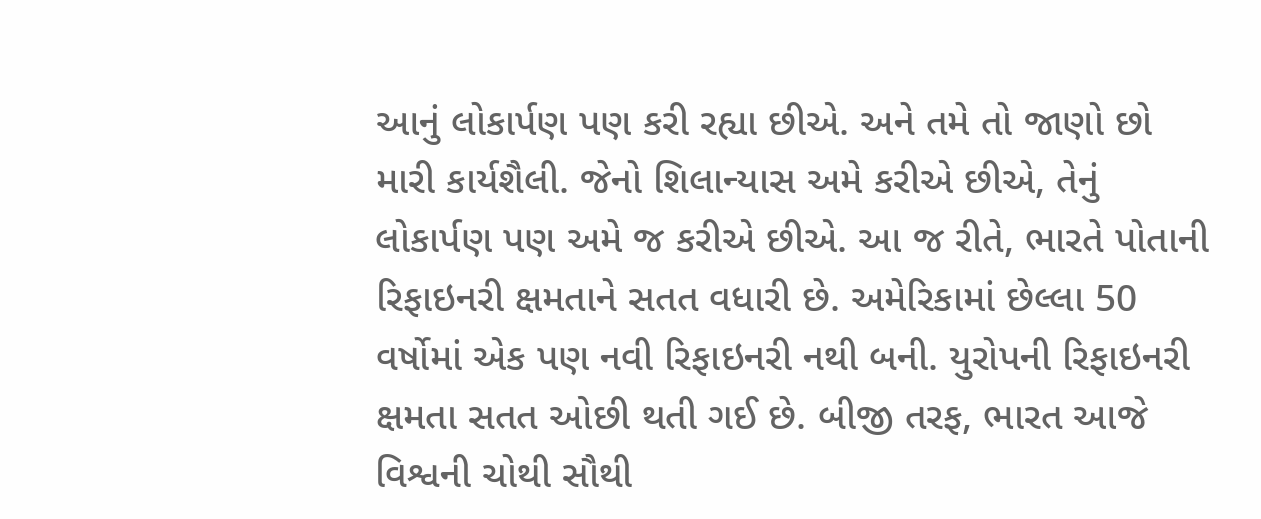આનું લોકાર્પણ પણ કરી રહ્યા છીએ. અને તમે તો જાણો છો મારી કાર્યશૈલી. જેનો શિલાન્યાસ અમે કરીએ છીએ, તેનું લોકાર્પણ પણ અમે જ કરીએ છીએ. આ જ રીતે, ભારતે પોતાની રિફાઇનરી ક્ષમતાને સતત વધારી છે. અમેરિકામાં છેલ્લા 50 વર્ષોમાં એક પણ નવી રિફાઇનરી નથી બની. યુરોપની રિફાઇનરી ક્ષમતા સતત ઓછી થતી ગઈ છે. બીજી તરફ, ભારત આજે વિશ્વની ચોથી સૌથી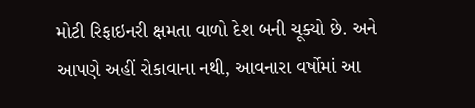મોટી રિફાઇનરી ક્ષમતા વાળો દેશ બની ચૂક્યો છે. અને આપણે અહીં રોકાવાના નથી, આવનારા વર્ષોમાં આ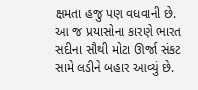ક્ષમતા હજુ પણ વધવાની છે. આ જ પ્રયાસોના કારણે ભારત સદીના સૌથી મોટા ઊર્જા સંકટ સામે લડીને બહાર આવ્યું છે.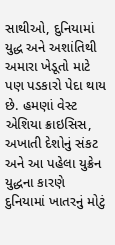સાથીઓ, દુનિયામાં યુદ્ધ અને અશાંતિથી અમારા ખેડૂતો માટે પણ પડકારો પેદા થાય છે. હમણાં વેસ્ટ એશિયા ક્રાઇસિસ, અખાતી દેશોનું સંકટ અને આ પહેલા યુક્રેન યુદ્ધના કારણે દુનિયામાં ખાતરનું મોટું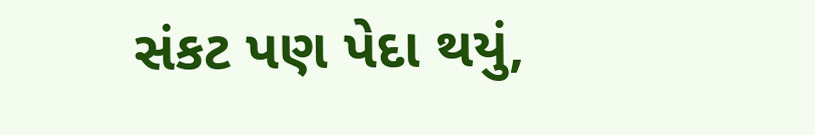સંકટ પણ પેદા થયું,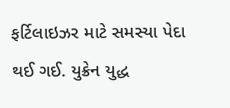ફર્ટિલાઇઝર માટે સમસ્યા પેદા થઈ ગઈ. યુક્રેન યુદ્ધ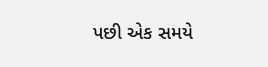પછી એક સમયે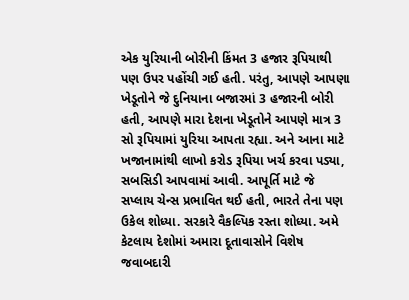એક યુરિયાની બોરીની કિંમત 3 હજાર રૂપિયાથી પણ ઉપર પહોંચી ગઈ હતી. પરંતુ, આપણે આપણા ખેડૂતોને જે દુનિયાના બજારમાં 3 હજારની બોરી હતી, આપણે મારા દેશના ખેડૂતોને આપણે માત્ર 3 સો રૂપિયામાં યુરિયા આપતા રહ્યા. અને આના માટે ખજાનામાંથી લાખો કરોડ રૂપિયા ખર્ચ કરવા પડ્યા, સબસિડી આપવામાં આવી. આપૂર્તિ માટે જે સપ્લાય ચેન્સ પ્રભાવિત થઈ હતી, ભારતે તેના પણ ઉકેલ શોધ્યા. સરકારે વૈકલ્પિક રસ્તા શોધ્યા. અમે કેટલાય દેશોમાં અમારા દૂતાવાસોને વિશેષ જવાબદારી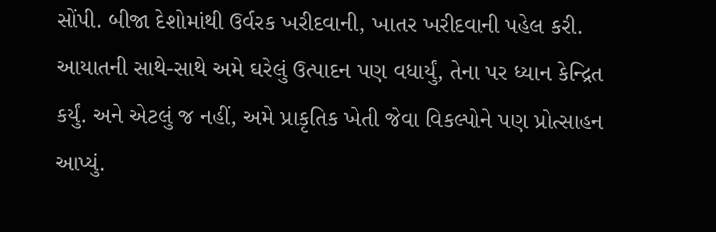સોંપી. બીજા દેશોમાંથી ઉર્વરક ખરીદવાની, ખાતર ખરીદવાની પહેલ કરી. આયાતની સાથે-સાથે અમે ઘરેલું ઉત્પાદન પણ વધાર્યું, તેના પર ધ્યાન કેન્દ્રિત કર્યું. અને એટલું જ નહીં, અમે પ્રાકૃતિક ખેતી જેવા વિકલ્પોને પણ પ્રોત્સાહન આપ્યું.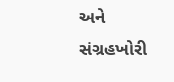અને સંગ્રહખોરી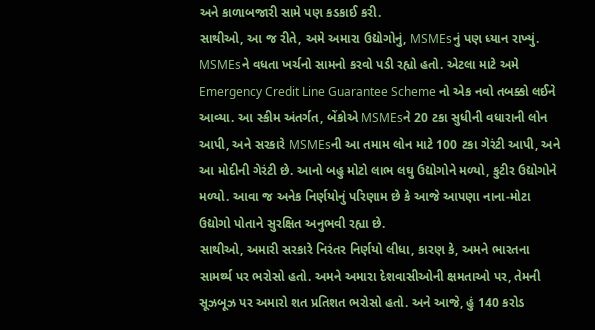અને કાળાબજારી સામે પણ કડકાઈ કરી.
સાથીઓ, આ જ રીતે, અમે અમારા ઉદ્યોગોનું, MSMEsનું પણ ધ્યાન રાખ્યું. MSMEsને વધતા ખર્ચનો સામનો કરવો પડી રહ્યો હતો. એટલા માટે અમે Emergency Credit Line Guarantee Scheme નો એક નવો તબક્કો લઈને આવ્યા. આ સ્કીમ અંતર્ગત, બેંકોએ MSMEsને 20 ટકા સુધીની વધારાની લોન આપી, અને સરકારે MSMEsની આ તમામ લોન માટે 100 ટકા ગેરંટી આપી, અને આ મોદીની ગેરંટી છે. આનો બહુ મોટો લાભ લઘુ ઉદ્યોગોને મળ્યો, કુટીર ઉદ્યોગોને મળ્યો. આવા જ અનેક નિર્ણયોનું પરિણામ છે કે આજે આપણા નાના-મોટા ઉદ્યોગો પોતાને સુરક્ષિત અનુભવી રહ્યા છે.
સાથીઓ, અમારી સરકારે નિરંતર નિર્ણયો લીધા, કારણ કે, અમને ભારતના સામર્થ્ય પર ભરોસો હતો. અમને અમારા દેશવાસીઓની ક્ષમતાઓ પર, તેમની સૂઝબૂઝ પર અમારો શત પ્રતિશત ભરોસો હતો. અને આજે, હું 140 કરોડ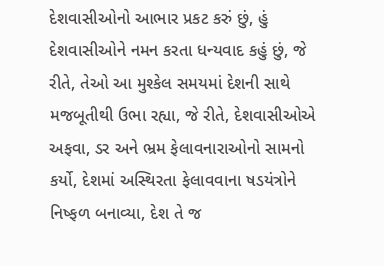દેશવાસીઓનો આભાર પ્રકટ કરું છું, હું દેશવાસીઓને નમન કરતા ધન્યવાદ કહું છું, જે રીતે, તેઓ આ મુશ્કેલ સમયમાં દેશની સાથે મજબૂતીથી ઉભા રહ્યા, જે રીતે, દેશવાસીઓએ અફવા, ડર અને ભ્રમ ફેલાવનારાઓનો સામનો કર્યો, દેશમાં અસ્થિરતા ફેલાવવાના ષડયંત્રોને નિષ્ફળ બનાવ્યા, દેશ તે જ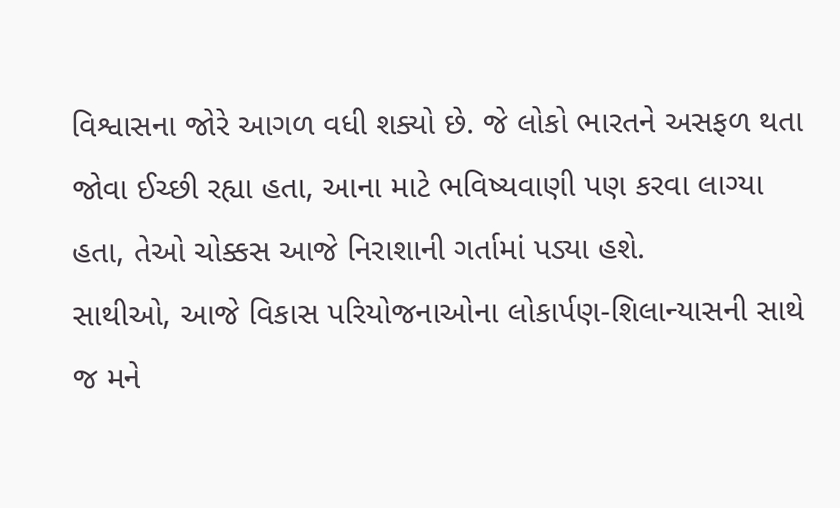વિશ્વાસના જોરે આગળ વધી શક્યો છે. જે લોકો ભારતને અસફળ થતા જોવા ઈચ્છી રહ્યા હતા, આના માટે ભવિષ્યવાણી પણ કરવા લાગ્યા હતા, તેઓ ચોક્કસ આજે નિરાશાની ગર્તામાં પડ્યા હશે.
સાથીઓ, આજે વિકાસ પરિયોજનાઓના લોકાર્પણ-શિલાન્યાસની સાથે જ મને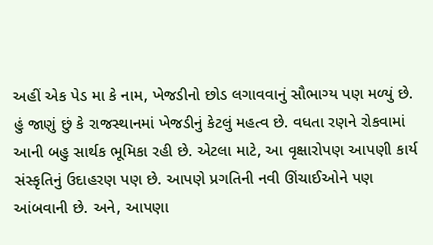અહીં એક પેડ મા કે નામ, ખેજડીનો છોડ લગાવવાનું સૌભાગ્ય પણ મળ્યું છે. હું જાણું છું કે રાજસ્થાનમાં ખેજડીનું કેટલું મહત્વ છે. વધતા રણને રોકવામાં આની બહુ સાર્થક ભૂમિકા રહી છે. એટલા માટે, આ વૃક્ષારોપણ આપણી કાર્ય સંસ્કૃતિનું ઉદાહરણ પણ છે. આપણે પ્રગતિની નવી ઊંચાઈઓને પણ આંબવાની છે. અને, આપણા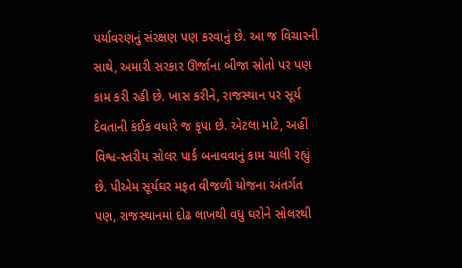પર્યાવરણનું સંરક્ષણ પણ કરવાનું છે. આ જ વિચારની સાથે, અમારી સરકાર ઊર્જાના બીજા સ્રોતો પર પણ કામ કરી રહી છે. ખાસ કરીને, રાજસ્થાન પર સૂર્ય દેવતાની કંઈક વધારે જ કૃપા છે. એટલા માટે, અહીં વિશ્વ-સ્તરીય સોલર પાર્ક બનાવવાનું કામ ચાલી રહ્યું છે. પીએમ સૂર્યઘર મફત વીજળી યોજના અંતર્ગત પણ, રાજસ્થાનમાં દોઢ લાખથી વધુ ઘરોને સોલરથી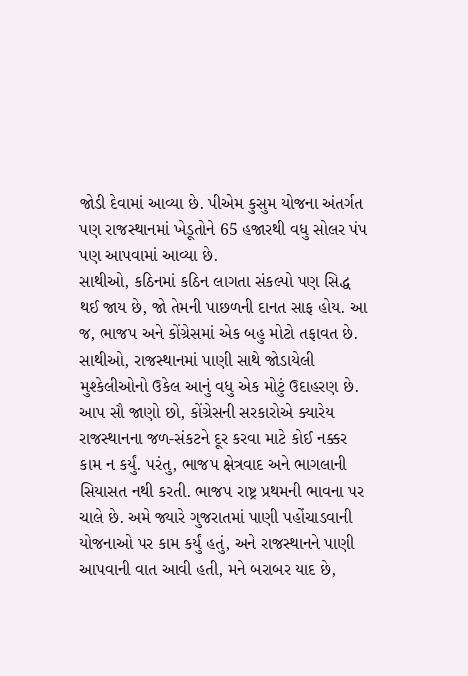જોડી દેવામાં આવ્યા છે. પીએમ કુસુમ યોજના અંતર્ગત પણ રાજસ્થાનમાં ખેડૂતોને 65 હજારથી વધુ સોલર પંપ પણ આપવામાં આવ્યા છે.
સાથીઓ, કઠિનમાં કઠિન લાગતા સંકલ્પો પણ સિદ્ધ થઈ જાય છે, જો તેમની પાછળની દાનત સાફ હોય. આ જ, ભાજપ અને કોંગ્રેસમાં એક બહુ મોટો તફાવત છે.
સાથીઓ, રાજસ્થાનમાં પાણી સાથે જોડાયેલી મુશ્કેલીઓનો ઉકેલ આનું વધુ એક મોટું ઉદાહરણ છે. આપ સૌ જાણો છો, કોંગ્રેસની સરકારોએ ક્યારેય રાજસ્થાનના જળ-સંકટને દૂર કરવા માટે કોઈ નક્કર કામ ન કર્યું. પરંતુ, ભાજપ ક્ષેત્રવાદ અને ભાગલાની સિયાસત નથી કરતી. ભાજપ રાષ્ટ્ર પ્રથમની ભાવના પર ચાલે છે. અમે જ્યારે ગુજરાતમાં પાણી પહોંચાડવાની યોજનાઓ પર કામ કર્યું હતું, અને રાજસ્થાનને પાણી આપવાની વાત આવી હતી, મને બરાબર યાદ છે,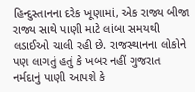હિન્દુસ્તાનના દરેક ખૂણામાં, એક રાજ્ય બીજા રાજ્ય સાથે પાણી માટે લાંબા સમયથી લડાઈઓ ચાલી રહી છે. રાજસ્થાનના લોકોને પણ લાગતું હતું કે ખબર નહીં ગુજરાત નર્મદાનું પાણી આપશે કે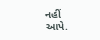નહીં આપે.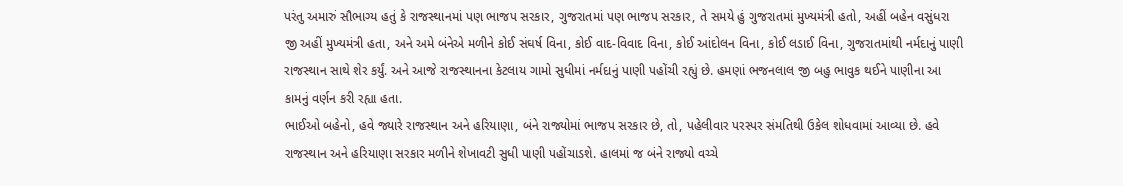પરંતુ અમારું સૌભાગ્ય હતું કે રાજસ્થાનમાં પણ ભાજપ સરકાર, ગુજરાતમાં પણ ભાજપ સરકાર, તે સમયે હું ગુજરાતમાં મુખ્યમંત્રી હતો, અહીં બહેન વસુંધરા જી અહીં મુખ્યમંત્રી હતા, અને અમે બંનેએ મળીને કોઈ સંઘર્ષ વિના, કોઈ વાદ-વિવાદ વિના, કોઈ આંદોલન વિના, કોઈ લડાઈ વિના, ગુજરાતમાંથી નર્મદાનું પાણી રાજસ્થાન સાથે શેર કર્યું. અને આજે રાજસ્થાનના કેટલાય ગામો સુધીમાં નર્મદાનું પાણી પહોંચી રહ્યું છે. હમણાં ભજનલાલ જી બહુ ભાવુક થઈને પાણીના આ કામનું વર્ણન કરી રહ્યા હતા.
ભાઈઓ બહેનો, હવે જ્યારે રાજસ્થાન અને હરિયાણા, બંને રાજ્યોમાં ભાજપ સરકાર છે, તો, પહેલીવાર પરસ્પર સંમતિથી ઉકેલ શોધવામાં આવ્યા છે. હવે રાજસ્થાન અને હરિયાણા સરકાર મળીને શેખાવટી સુધી પાણી પહોંચાડશે. હાલમાં જ બંને રાજ્યો વચ્ચે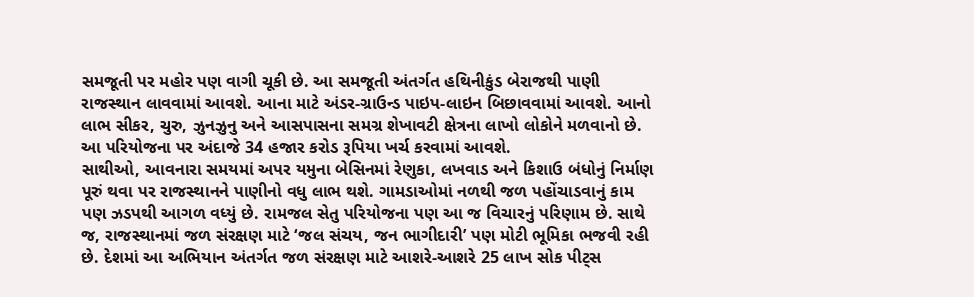સમજૂતી પર મહોર પણ વાગી ચૂકી છે. આ સમજૂતી અંતર્ગત હથિનીકુંડ બેરાજથી પાણી રાજસ્થાન લાવવામાં આવશે. આના માટે અંડર-ગ્રાઉન્ડ પાઇપ-લાઇન બિછાવવામાં આવશે. આનો લાભ સીકર, ચુરુ, ઝુનઝુનુ અને આસપાસના સમગ્ર શેખાવટી ક્ષેત્રના લાખો લોકોને મળવાનો છે. આ પરિયોજના પર અંદાજે 34 હજાર કરોડ રૂપિયા ખર્ચ કરવામાં આવશે.
સાથીઓ, આવનારા સમયમાં અપર યમુના બેસિનમાં રેણુકા, લખવાડ અને કિશાઉ બંધોનું નિર્માણ પૂરું થવા પર રાજસ્થાનને પાણીનો વધુ લાભ થશે. ગામડાઓમાં નળથી જળ પહોંચાડવાનું કામ પણ ઝડપથી આગળ વધ્યું છે. રામજલ સેતુ પરિયોજના પણ આ જ વિચારનું પરિણામ છે. સાથે જ, રાજસ્થાનમાં જળ સંરક્ષણ માટે ‘જલ સંચય, જન ભાગીદારી’ પણ મોટી ભૂમિકા ભજવી રહી છે. દેશમાં આ અભિયાન અંતર્ગત જળ સંરક્ષણ માટે આશરે-આશરે 25 લાખ સોક પીટ્સ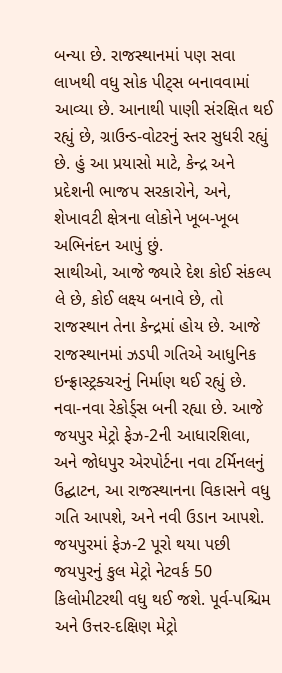બન્યા છે. રાજસ્થાનમાં પણ સવા લાખથી વધુ સોક પીટ્સ બનાવવામાં આવ્યા છે. આનાથી પાણી સંરક્ષિત થઈ રહ્યું છે, ગ્રાઉન્ડ-વોટરનું સ્તર સુધરી રહ્યું છે. હું આ પ્રયાસો માટે, કેન્દ્ર અને પ્રદેશની ભાજપ સરકારોને, અને, શેખાવટી ક્ષેત્રના લોકોને ખૂબ-ખૂબ અભિનંદન આપું છું.
સાથીઓ, આજે જ્યારે દેશ કોઈ સંકલ્પ લે છે, કોઈ લક્ષ્ય બનાવે છે, તો રાજસ્થાન તેના કેન્દ્રમાં હોય છે. આજે રાજસ્થાનમાં ઝડપી ગતિએ આધુનિક ઇન્ફ્રાસ્ટ્રક્ચરનું નિર્માણ થઈ રહ્યું છે. નવા-નવા રેકોર્ડ્સ બની રહ્યા છે. આજે જયપુર મેટ્રો ફેઝ-2ની આધારશિલા, અને જોધપુર એરપોર્ટના નવા ટર્મિનલનું ઉદ્ઘાટન, આ રાજસ્થાનના વિકાસને વધુ ગતિ આપશે, અને નવી ઉડાન આપશે. જયપુરમાં ફેઝ-2 પૂરો થયા પછી જયપુરનું કુલ મેટ્રો નેટવર્ક 50 કિલોમીટરથી વધુ થઈ જશે. પૂર્વ-પશ્ચિમ અને ઉત્તર-દક્ષિણ મેટ્રો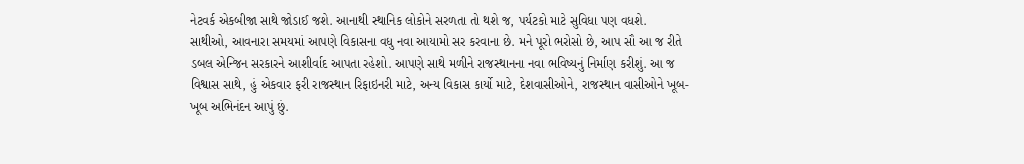નેટવર્ક એકબીજા સાથે જોડાઈ જશે. આનાથી સ્થાનિક લોકોને સરળતા તો થશે જ, પર્યટકો માટે સુવિધા પણ વધશે.
સાથીઓ, આવનારા સમયમાં આપણે વિકાસના વધુ નવા આયામો સર કરવાના છે. મને પૂરો ભરોસો છે, આપ સૌ આ જ રીતે ડબલ એન્જિન સરકારને આશીર્વાદ આપતા રહેશો. આપણે સાથે મળીને રાજસ્થાનના નવા ભવિષ્યનું નિર્માણ કરીશું. આ જ વિશ્વાસ સાથે, હું એકવાર ફરી રાજસ્થાન રિફાઇનરી માટે, અન્ય વિકાસ કાર્યો માટે, દેશવાસીઓને, રાજસ્થાન વાસીઓને ખૂબ-ખૂબ અભિનંદન આપું છું.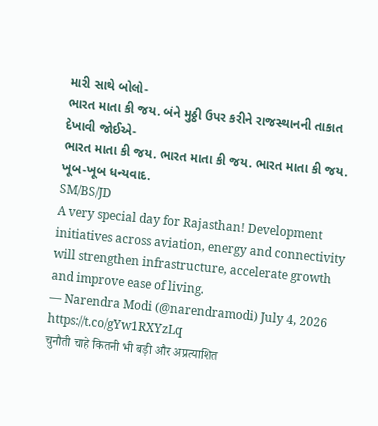મારી સાથે બોલો-
ભારત માતા કી જય. બંને મુઠ્ઠી ઉપર કરીને રાજસ્થાનની તાકાત દેખાવી જોઈએ-
ભારત માતા કી જય. ભારત માતા કી જય. ભારત માતા કી જય.
ખૂબ-ખૂબ ધન્યવાદ.
SM/BS/JD
A very special day for Rajasthan! Development initiatives across aviation, energy and connectivity will strengthen infrastructure, accelerate growth and improve ease of living.
— Narendra Modi (@narendramodi) July 4, 2026
https://t.co/gYw1RXYzLq
चुनौती चाहे कितनी भी बड़ी और अप्रत्याशित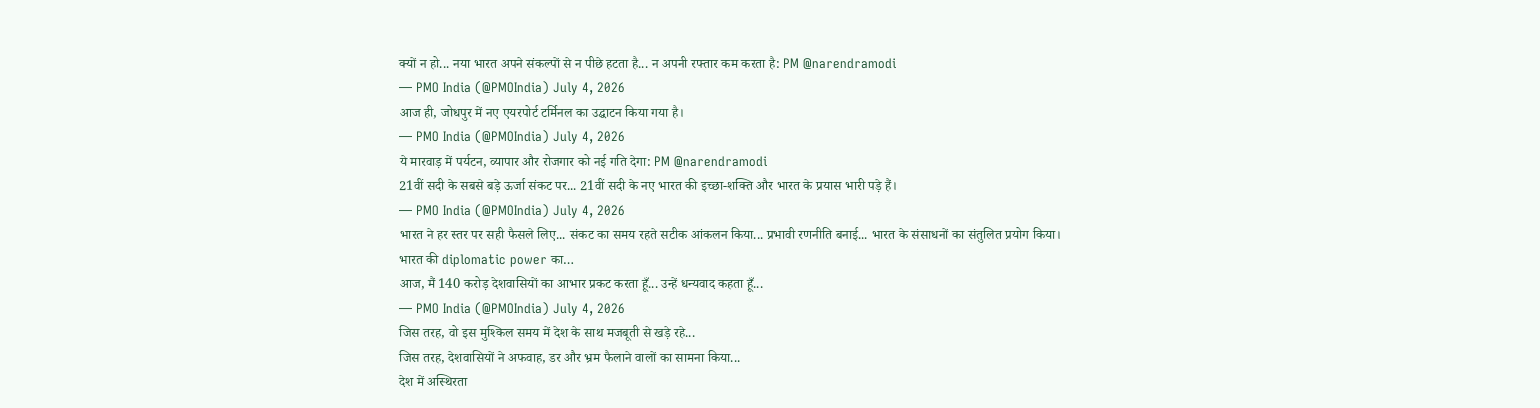क्यों न हो... नया भारत अपने संकल्पों से न पीछे हटता है... न अपनी रफ्तार कम करता है: PM @narendramodi
— PMO India (@PMOIndia) July 4, 2026
आज ही, जोधपुर में नए एयरपोर्ट टर्मिनल का उद्घाटन किया गया है।
— PMO India (@PMOIndia) July 4, 2026
ये मारवाड़ में पर्यटन, व्यापार और रोजगार को नई गति देगा: PM @narendramodi
21वीं सदी के सबसे बड़े ऊर्जा संकट पर... 21वीं सदी के नए भारत की इच्छा-शक्ति और भारत के प्रयास भारी पड़े हैं।
— PMO India (@PMOIndia) July 4, 2026
भारत ने हर स्तर पर सही फैसले लिए... संकट का समय रहते सटीक आंकलन किया... प्रभावी रणनीति बनाई... भारत के संसाधनों का संतुलित प्रयोग किया।
भारत की diplomatic power का…
आज, मैं 140 करोड़ देशवासियों का आभार प्रकट करता हूँ... उन्हें धन्यवाद कहता हूँ...
— PMO India (@PMOIndia) July 4, 2026
जिस तरह, वो इस मुश्किल समय में देश के साथ मजबूती से खड़े रहे...
जिस तरह, देशवासियों ने अफवाह, डर और भ्रम फैलाने वालों का सामना किया...
देश में अस्थिरता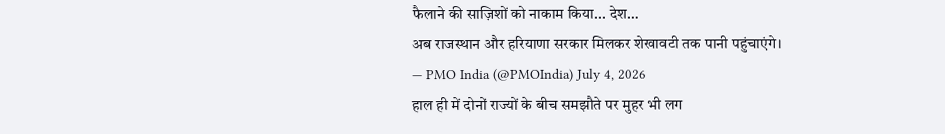फैलाने की साज़िशों को नाकाम किया... देश…
अब राजस्थान और हरियाणा सरकार मिलकर शेखावटी तक पानी पहुंचाएंगे।
— PMO India (@PMOIndia) July 4, 2026
हाल ही में दोनों राज्यों के बीच समझौते पर मुहर भी लग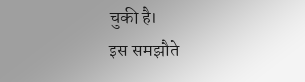चुकी है।
इस समझौते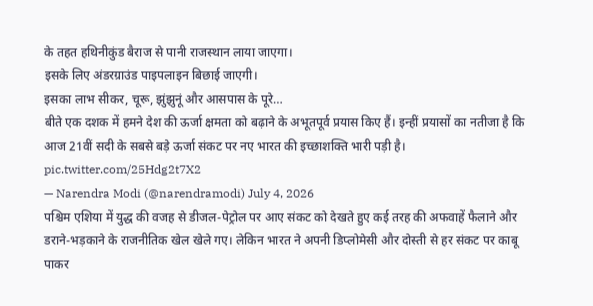के तहत हथिनीकुंड बैराज से पानी राजस्थान लाया जाएगा।
इसके लिए अंडरग्राउंड पाइपलाइन बिछाई जाएगी।
इसका लाभ सीकर, चूरू, झुंझुनूं और आसपास के पूरे…
बीते एक दशक में हमने देश की ऊर्जा क्षमता को बढ़ाने के अभूतपूर्व प्रयास किए हैं। इन्हीं प्रयासों का नतीजा है कि आज 21वीं सदी के सबसे बड़े ऊर्जा संकट पर नए भारत की इच्छाशक्ति भारी पड़ी है। pic.twitter.com/25Hdg2t7X2
— Narendra Modi (@narendramodi) July 4, 2026
पश्चिम एशिया में युद्ध की वजह से डीजल-पेट्रोल पर आए संकट को देखते हुए कई तरह की अफवाहें फैलाने और डराने-भड़काने के राजनीतिक खेल खेले गए। लेकिन भारत ने अपनी डिप्लोमेसी और दोस्ती से हर संकट पर काबू पाकर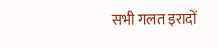सभी गलत इरादों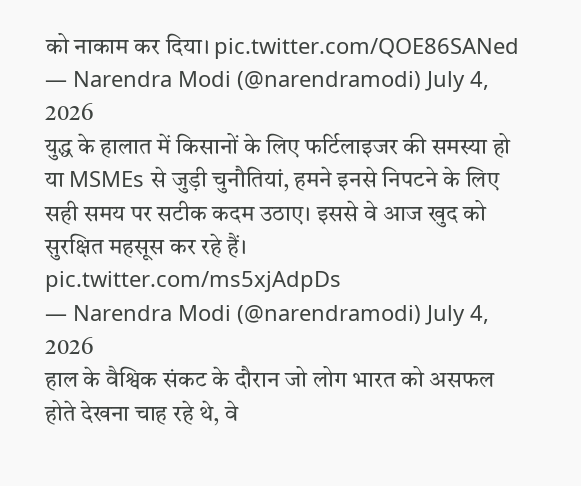को नाकाम कर दिया। pic.twitter.com/QOE86SANed
— Narendra Modi (@narendramodi) July 4, 2026
युद्ध के हालात में किसानों के लिए फर्टिलाइजर की समस्या हो या MSMEs से जुड़ी चुनौतियां, हमने इनसे निपटने के लिए सही समय पर सटीक कदम उठाए। इससे वे आज खुद को सुरक्षित महसूस कर रहे हैं। pic.twitter.com/ms5xjAdpDs
— Narendra Modi (@narendramodi) July 4, 2026
हाल के वैश्विक संकट के दौरान जो लोग भारत को असफल होते देखना चाह रहे थे, वे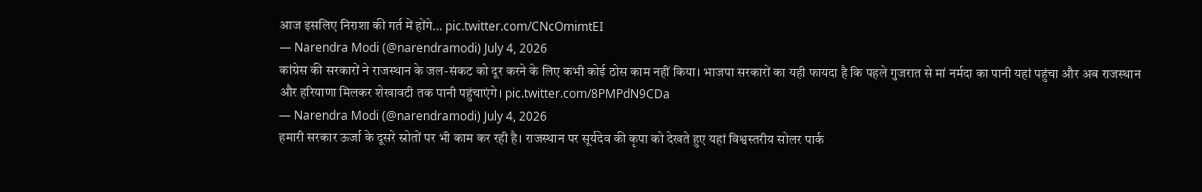आज इसलिए निराशा की गर्त में होंगे… pic.twitter.com/CNcOmimtEI
— Narendra Modi (@narendramodi) July 4, 2026
कांग्रेस की सरकारों ने राजस्थान के जल-संकट को दूर करने के लिए कभी कोई ठोस काम नहीं किया। भाजपा सरकारों का यही फायदा है कि पहले गुजरात से मां नर्मदा का पानी यहां पहुंचा और अब राजस्थान और हरियाणा मिलकर शेखावटी तक पानी पहुंचाएंगे। pic.twitter.com/8PMPdN9CDa
— Narendra Modi (@narendramodi) July 4, 2026
हमारी सरकार ऊर्जा के दूसरे स्रोतों पर भी काम कर रही है। राजस्थान पर सूर्यदेव की कृपा को देखते हुए यहां विश्वस्तरीय सोलर पार्क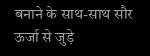बनाने के साथ-साथ सौर ऊर्जा से जुड़े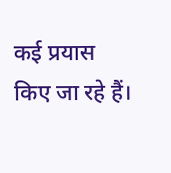कई प्रयास किए जा रहे हैं।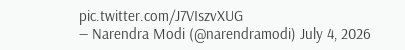pic.twitter.com/J7VIszvXUG
— Narendra Modi (@narendramodi) July 4, 2026